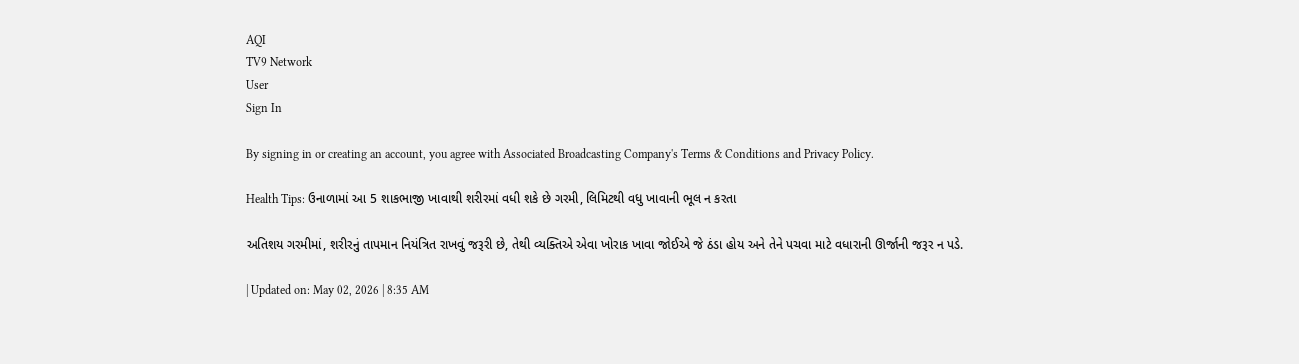AQI
TV9 Network
User
Sign In

By signing in or creating an account, you agree with Associated Broadcasting Company's Terms & Conditions and Privacy Policy.

Health Tips: ઉનાળામાં આ 5 શાકભાજી ખાવાથી શરીરમાં વધી શકે છે ગરમી, લિમિટથી વધુ ખાવાની ભૂલ ન કરતા

અતિશય ગરમીમાં, શરીરનું તાપમાન નિયંત્રિત રાખવું જરૂરી છે, તેથી વ્યક્તિએ એવા ખોરાક ખાવા જોઈએ જે ઠંડા હોય અને તેને પચવા માટે વધારાની ઊર્જાની જરૂર ન પડે.

| Updated on: May 02, 2026 | 8:35 AM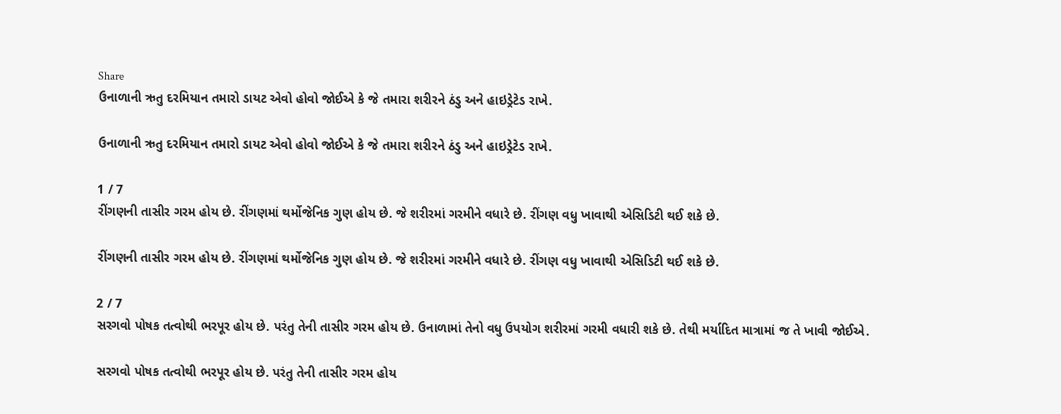Share
ઉનાળાની ઋતુ દરમિયાન તમારો ડાયટ એવો હોવો જોઈએ કે જે તમારા શરીરને ઠંડુ અને હાઇડ્રેટેડ રાખે.

ઉનાળાની ઋતુ દરમિયાન તમારો ડાયટ એવો હોવો જોઈએ કે જે તમારા શરીરને ઠંડુ અને હાઇડ્રેટેડ રાખે.

1 / 7
રીંગણની તાસીર ગરમ હોય છે. રીંગણમાં થર્મોજેનિક ગુણ હોય છે. જે શરીરમાં ગરમીને વધારે છે. રીંગણ વધુ ખાવાથી એસિડિટી થઈ શકે છે.

રીંગણની તાસીર ગરમ હોય છે. રીંગણમાં થર્મોજેનિક ગુણ હોય છે. જે શરીરમાં ગરમીને વધારે છે. રીંગણ વધુ ખાવાથી એસિડિટી થઈ શકે છે.

2 / 7
સરગવો પોષક તત્વોથી ભરપૂર હોય છે. પરંતુ તેની તાસીર ગરમ હોય છે. ઉનાળામાં તેનો વધુ ઉપયોગ શરીરમાં ગરમી વધારી શકે છે. તેથી મર્યાદિત માત્રામાં જ તે ખાવી જોઈએ.

સરગવો પોષક તત્વોથી ભરપૂર હોય છે. પરંતુ તેની તાસીર ગરમ હોય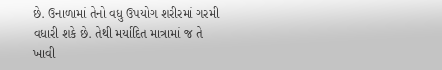છે. ઉનાળામાં તેનો વધુ ઉપયોગ શરીરમાં ગરમી વધારી શકે છે. તેથી મર્યાદિત માત્રામાં જ તે ખાવી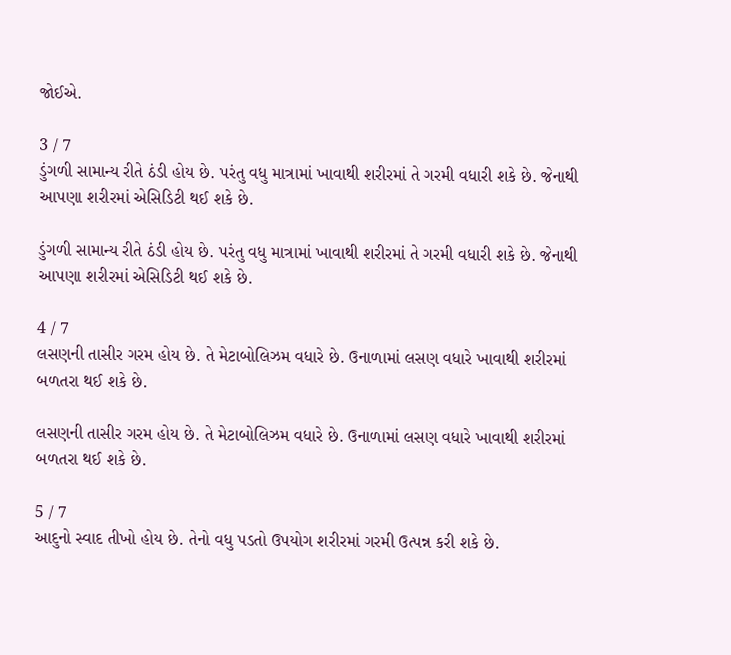જોઈએ.

3 / 7
ડુંગળી સામાન્ય રીતે ઠંડી હોય છે. પરંતુ વધુ માત્રામાં ખાવાથી શરીરમાં તે ગરમી વધારી શકે છે. જેનાથી આપણા શરીરમાં એસિડિટી થઈ શકે છે.

ડુંગળી સામાન્ય રીતે ઠંડી હોય છે. પરંતુ વધુ માત્રામાં ખાવાથી શરીરમાં તે ગરમી વધારી શકે છે. જેનાથી આપણા શરીરમાં એસિડિટી થઈ શકે છે.

4 / 7
લસણની તાસીર ગરમ હોય છે. તે મેટાબોલિઝમ વધારે છે. ઉનાળામાં લસણ વધારે ખાવાથી શરીરમાં બળતરા થઈ શકે છે.

લસણની તાસીર ગરમ હોય છે. તે મેટાબોલિઝમ વધારે છે. ઉનાળામાં લસણ વધારે ખાવાથી શરીરમાં બળતરા થઈ શકે છે.

5 / 7
આદુનો સ્વાદ તીખો હોય છે. તેનો વધુ પડતો ઉપયોગ શરીરમાં ગરમી ઉત્પન્ન કરી શકે છે.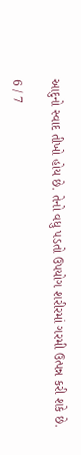આદુનો સ્વાદ તીખો હોય છે. તેનો વધુ પડતો ઉપયોગ શરીરમાં ગરમી ઉત્પન્ન કરી શકે છે.

6 / 7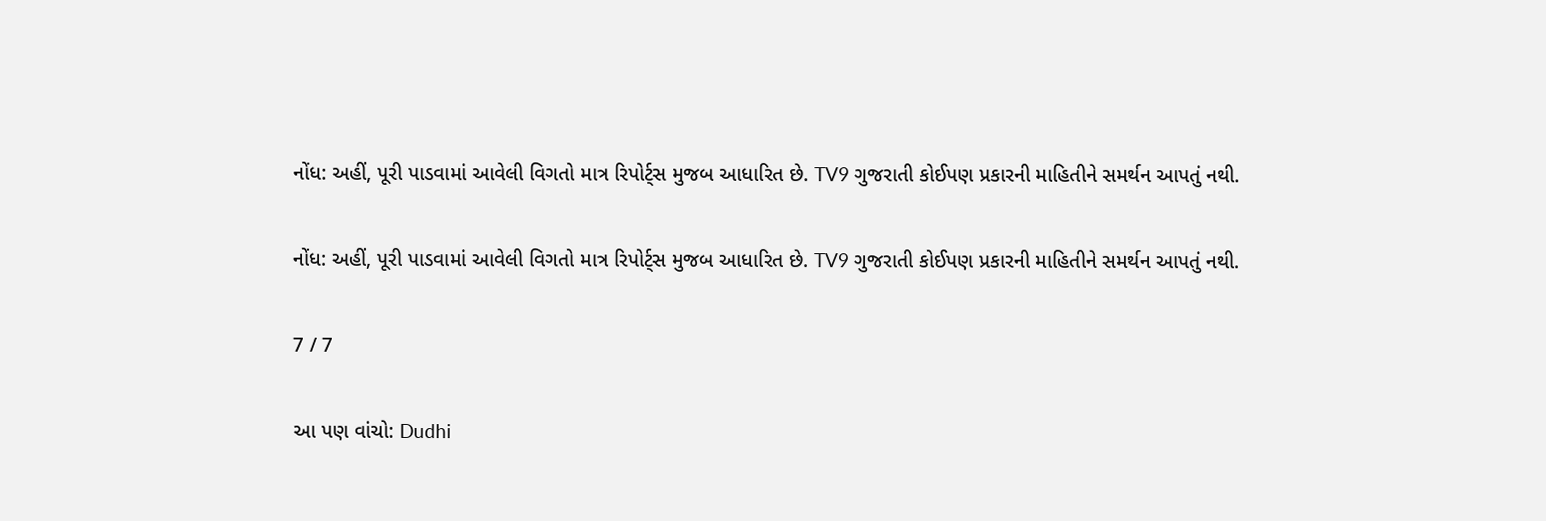નોંધ: અહીં, પૂરી પાડવામાં આવેલી વિગતો માત્ર રિપોર્ટ્સ મુજબ આધારિત છે. TV9 ગુજરાતી કોઈપણ પ્રકારની માહિતીને સમર્થન આપતું નથી.

નોંધ: અહીં, પૂરી પાડવામાં આવેલી વિગતો માત્ર રિપોર્ટ્સ મુજબ આધારિત છે. TV9 ગુજરાતી કોઈપણ પ્રકારની માહિતીને સમર્થન આપતું નથી.

7 / 7

આ પણ વાંચો: Dudhi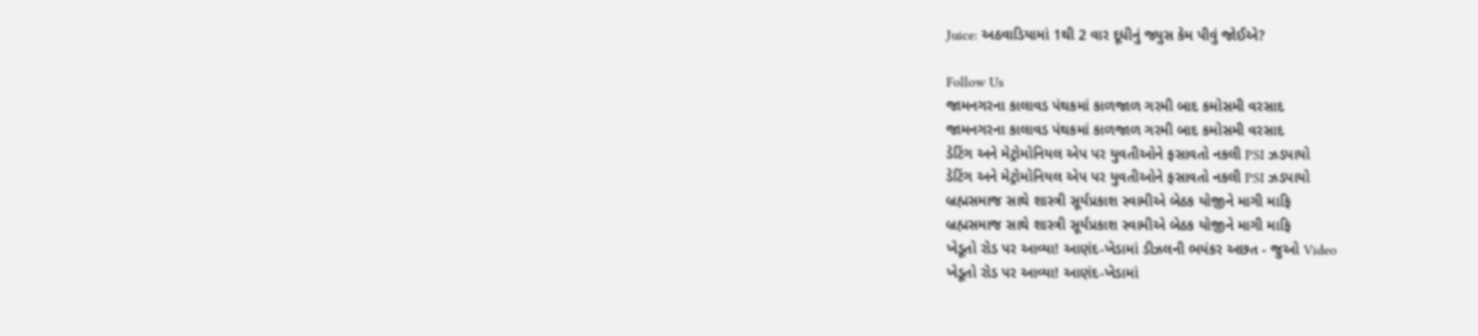Juice: અઠવાડિયામાં 1થી 2 વાર દૂધીનું જ્યુસ કેમ પીવું જોઈએ?

Follow Us
જામનગરના કાલાવડ પંથકમાં કાળજાળ ગરમી બાદ કમોસમી વરસાદ
જામનગરના કાલાવડ પંથકમાં કાળજાળ ગરમી બાદ કમોસમી વરસાદ
ડેટિંગ અને મેટ્રોમોનિયલ એપ પર યુવતીઓને ફસાવતો નકલી PSI ઝડપાયો
ડેટિંગ અને મેટ્રોમોનિયલ એપ પર યુવતીઓને ફસાવતો નકલી PSI ઝડપાયો
બ્રહ્મસમાજ સાથે શાસ્ત્રી સૂર્યપ્રકાશ સ્વામીએ બેઠક યોજીને માગી માફિ
બ્રહ્મસમાજ સાથે શાસ્ત્રી સૂર્યપ્રકાશ સ્વામીએ બેઠક યોજીને માગી માફિ
ખેડૂતો રોડ પર આવ્યા! આણંદ-ખેડામાં ડીઝલની ભયંકર અછત - જુઓ Video
ખેડૂતો રોડ પર આવ્યા! આણંદ-ખેડામાં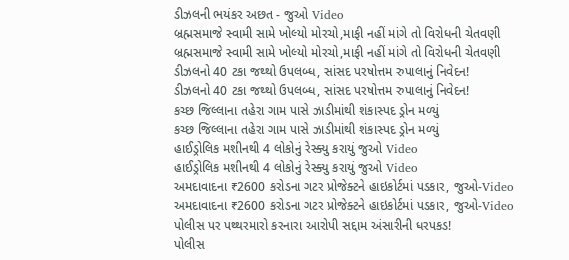ડીઝલની ભયંકર અછત - જુઓ Video
બ્રહ્મસમાજે સ્વામી સામે ખોલ્યો મોરચો,માફી નહીં માંગે તો વિરોધની ચેતવણી
બ્રહ્મસમાજે સ્વામી સામે ખોલ્યો મોરચો,માફી નહીં માંગે તો વિરોધની ચેતવણી
ડીઝલનો 40 ટકા જથ્થો ઉપલબ્ધ, સાંસદ પરષોત્તમ રુપાલાનું નિવેદન!
ડીઝલનો 40 ટકા જથ્થો ઉપલબ્ધ, સાંસદ પરષોત્તમ રુપાલાનું નિવેદન!
કચ્છ જિલ્લાના તહેરા ગામ પાસે ઝાડીમાંથી શંકાસ્પદ ડ્રોન મળ્યું
કચ્છ જિલ્લાના તહેરા ગામ પાસે ઝાડીમાંથી શંકાસ્પદ ડ્રોન મળ્યું
હાઈડ્રોલિક મશીનથી 4 લોકોનું રેસ્ક્યુ કરાયું જુઓ Video
હાઈડ્રોલિક મશીનથી 4 લોકોનું રેસ્ક્યુ કરાયું જુઓ Video
અમદાવાદના ₹2600 કરોડના ગટર પ્રોજેક્ટને હાઇકોર્ટમાં પડકાર, જુઓ-Video
અમદાવાદના ₹2600 કરોડના ગટર પ્રોજેક્ટને હાઇકોર્ટમાં પડકાર, જુઓ-Video
પોલીસ પર પથ્થરમારો કરનારા આરોપી સદ્દામ અંસારીની ધરપકડ!
પોલીસ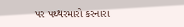પર પથ્થરમારો કરનારા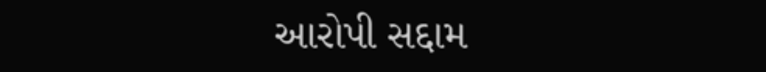આરોપી સદ્દામ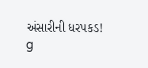અંસારીની ધરપકડ!
g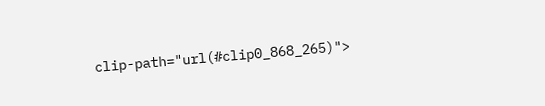clip-path="url(#clip0_868_265)">